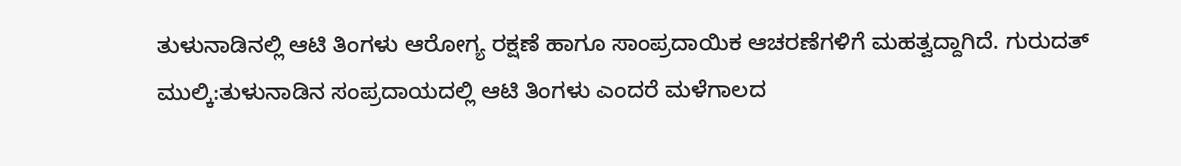ತುಳುನಾಡಿನಲ್ಲಿ ಆಟಿ ತಿಂಗಳು ಆರೋಗ್ಯ ರಕ್ಷಣೆ ಹಾಗೂ ಸಾಂಪ್ರದಾಯಿಕ ಆಚರಣೆಗಳಿಗೆ ಮಹತ್ವದ್ದಾಗಿದೆ. ಗುರುದತ್
ಮುಲ್ಕಿ:ತುಳುನಾಡಿನ ಸಂಪ್ರದಾಯದಲ್ಲಿ ಆಟಿ ತಿಂಗಳು ಎಂದರೆ ಮಳೆಗಾಲದ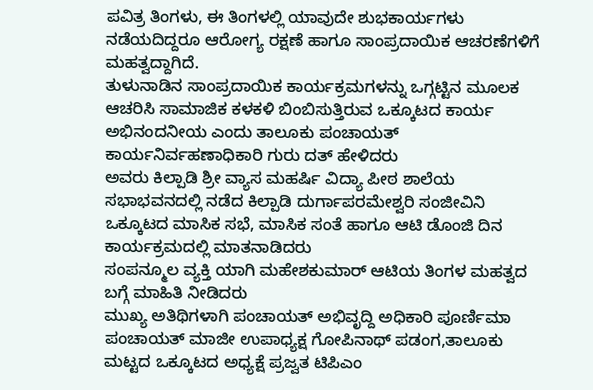ಪವಿತ್ರ ತಿಂಗಳು, ಈ ತಿಂಗಳಲ್ಲಿ ಯಾವುದೇ ಶುಭಕಾರ್ಯಗಳು ನಡೆಯದಿದ್ದರೂ ಆರೋಗ್ಯ ರಕ್ಷಣೆ ಹಾಗೂ ಸಾಂಪ್ರದಾಯಿಕ ಆಚರಣೆಗಳಿಗೆ ಮಹತ್ವದ್ದಾಗಿದೆ.
ತುಳುನಾಡಿನ ಸಾಂಪ್ರದಾಯಿಕ ಕಾರ್ಯಕ್ರಮಗಳನ್ನು ಒಗ್ಗಟ್ಟಿನ ಮೂಲಕ ಆಚರಿಸಿ ಸಾಮಾಜಿಕ ಕಳಕಳಿ ಬಿಂಬಿಸುತ್ತಿರುವ ಒಕ್ಕೂಟದ ಕಾರ್ಯ ಅಭಿನಂದನೀಯ ಎಂದು ತಾಲೂಕು ಪಂಚಾಯತ್ ಕಾರ್ಯನಿರ್ವಹಣಾಧಿಕಾರಿ ಗುರು ದತ್ ಹೇಳಿದರು
ಅವರು ಕಿಲ್ಪಾಡಿ ಶ್ರೀ ವ್ಯಾಸ ಮಹರ್ಷಿ ವಿದ್ಯಾ ಪೀಠ ಶಾಲೆಯ ಸಭಾಭವನದಲ್ಲಿ ನಡೆದ ಕಿಲ್ಪಾಡಿ ದುರ್ಗಾಪರಮೇಶ್ವರಿ ಸಂಜೀವಿನಿ ಒಕ್ಕೂಟದ ಮಾಸಿಕ ಸಭೆ, ಮಾಸಿಕ ಸಂತೆ ಹಾಗೂ ಆಟಿ ಡೊಂಜಿ ದಿನ ಕಾರ್ಯಕ್ರಮದಲ್ಲಿ ಮಾತನಾಡಿದರು
ಸಂಪನ್ಮೂಲ ವ್ಯಕ್ತಿ ಯಾಗಿ ಮಹೇಶಕುಮಾರ್ ಆಟಿಯ ತಿಂಗಳ ಮಹತ್ವದ ಬಗ್ಗೆ ಮಾಹಿತಿ ನೀಡಿದರು
ಮುಖ್ಯ ಅತಿಥಿಗಳಾಗಿ ಪಂಚಾಯತ್ ಅಭಿವೃದ್ದಿ ಅಧಿಕಾರಿ ಪೂರ್ಣಿಮಾ ಪಂಚಾಯತ್ ಮಾಜೀ ಉಪಾಧ್ಯಕ್ಷ ಗೋಪಿನಾಥ್ ಪಡಂಗ,ತಾಲೂಕು ಮಟ್ಟದ ಒಕ್ಕೂಟದ ಅಧ್ಯಕ್ಷೆ ಪ್ರಜ್ವತ ಟಿಪಿಎಂ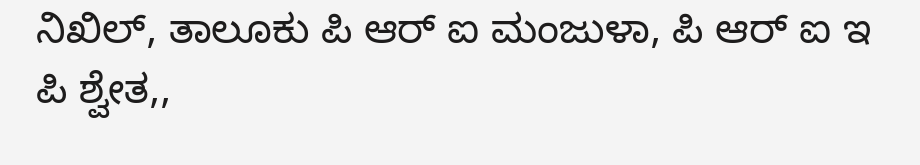ನಿಖಿಲ್, ತಾಲೂಕು ಪಿ ಆರ್ ಐ ಮಂಜುಳಾ, ಪಿ ಆರ್ ಐ ಇ ಪಿ ಶ್ವೇತ,,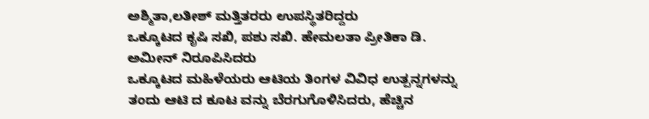ಅಶ್ಮಿತಾ,ಲತೀಶ್ ಮತ್ತಿತರರು ಉಪಸ್ಥಿತರಿದ್ದರು
ಒಕ್ಕೂಟದ ಕೃಷಿ ಸಖಿ, ಪಶು ಸಖಿ. ಹೇಮಲತಾ ಪ್ರೀತಿಕಾ ಡಿ. ಅಮೀನ್ ನಿರೂಪಿಸಿದರು
ಒಕ್ಕೂಟದ ಮಹಿಳೆಯರು ಆಟಿಯ ತಿಂಗಳ ವಿವಿಧ ಉತ್ಪನ್ನಗಳನ್ನು ತಂದು ಆಟಿ ದ ಕೂಟ ವನ್ನು ಬೆರಗುಗೊಳಿಸಿದರು, ಹೆಚ್ಚಿನ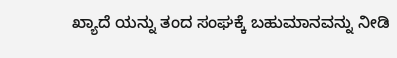ಖ್ಯಾದೆ ಯನ್ನು ತಂದ ಸಂಘಕ್ಕೆ ಬಹುಮಾನವನ್ನು ನೀಡಿ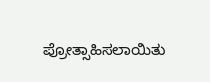ಪ್ರೋತ್ಸಾಹಿಸಲಾಯಿತು